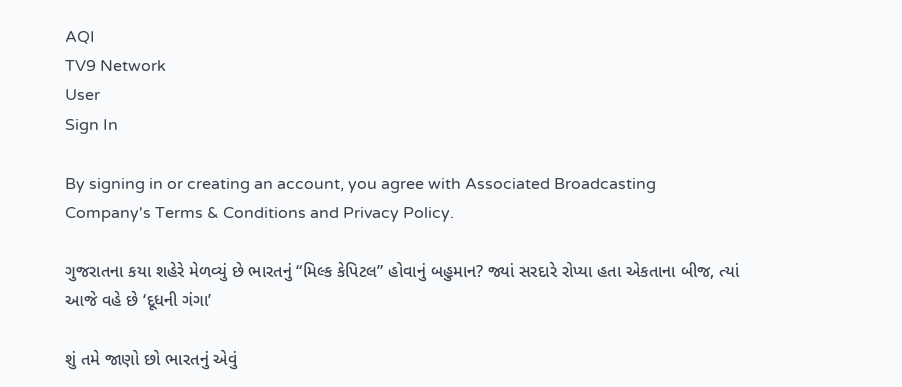AQI
TV9 Network
User
Sign In

By signing in or creating an account, you agree with Associated Broadcasting Company's Terms & Conditions and Privacy Policy.

ગુજરાતના કયા શહેરે મેળવ્યું છે ભારતનું “મિલ્ક કેપિટલ” હોવાનું બહુમાન? જ્યાં સરદારે રોપ્યા હતા એકતાના બીજ, ત્યાં આજે વહે છે ‘દૂધની ગંગા’

શું તમે જાણો છો ભારતનું એવું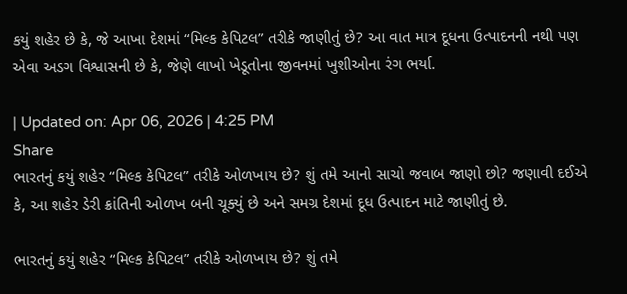કયું શહેર છે કે, જે આખા દેશમાં “મિલ્ક કેપિટલ” તરીકે જાણીતું છે? આ વાત માત્ર દૂધના ઉત્પાદનની નથી પણ એવા અડગ વિશ્વાસની છે કે, જેણે લાખો ખેડૂતોના જીવનમાં ખુશીઓના રંગ ભર્યા.

| Updated on: Apr 06, 2026 | 4:25 PM
Share
ભારતનું કયું શહેર “મિલ્ક કેપિટલ” તરીકે ઓળખાય છે? શું તમે આનો સાચો જવાબ જાણો છો? જણાવી દઈએ કે, આ શહેર ડેરી ક્રાંતિની ઓળખ બની ચૂક્યું છે અને સમગ્ર દેશમાં દૂધ ઉત્પાદન માટે જાણીતું છે.

ભારતનું કયું શહેર “મિલ્ક કેપિટલ” તરીકે ઓળખાય છે? શું તમે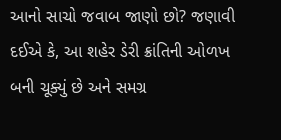આનો સાચો જવાબ જાણો છો? જણાવી દઈએ કે, આ શહેર ડેરી ક્રાંતિની ઓળખ બની ચૂક્યું છે અને સમગ્ર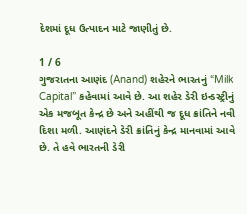દેશમાં દૂધ ઉત્પાદન માટે જાણીતું છે.

1 / 6
ગુજરાતના આણંદ (Anand) શહેરને ભારતનું “Milk Capital” કહેવામાં આવે છે. આ શહેર ડેરી ઇન્ડસ્ટ્રીનું એક મજબૂત કેન્દ્ર છે અને અહીંથી જ દૂધ ક્રાંતિને નવી દિશા મળી. આણંદને ડેરી ક્રાંતિનું કેન્દ્ર માનવામાં આવે છે. તે હવે ભારતની ડેરી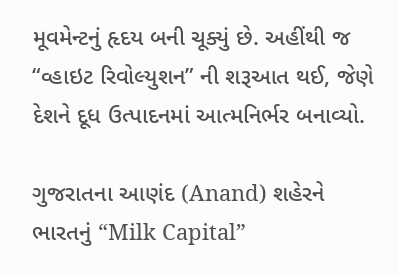મૂવમેન્ટનું હૃદય બની ચૂક્યું છે. અહીંથી જ “વ્હાઇટ રિવોલ્યુશન” ની શરૂઆત થઈ, જેણે દેશને દૂધ ઉત્પાદનમાં આત્મનિર્ભર બનાવ્યો.

ગુજરાતના આણંદ (Anand) શહેરને ભારતનું “Milk Capital”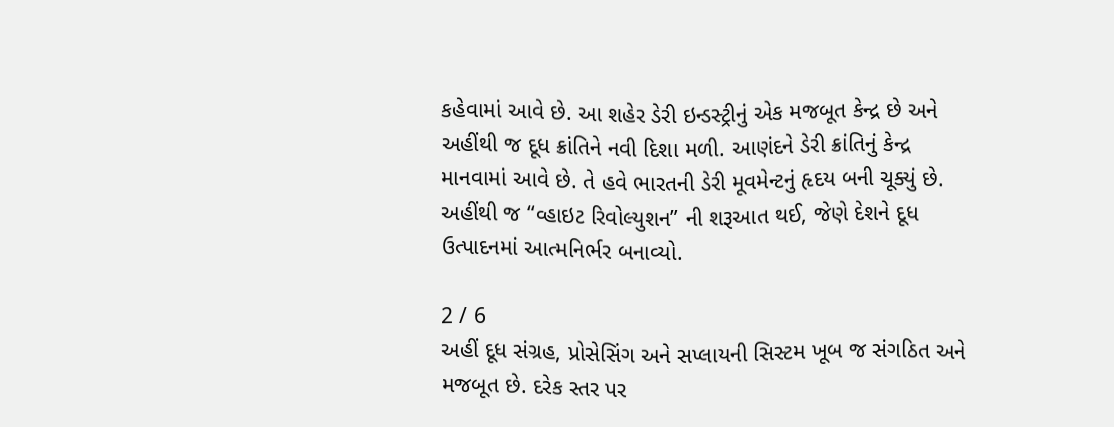કહેવામાં આવે છે. આ શહેર ડેરી ઇન્ડસ્ટ્રીનું એક મજબૂત કેન્દ્ર છે અને અહીંથી જ દૂધ ક્રાંતિને નવી દિશા મળી. આણંદને ડેરી ક્રાંતિનું કેન્દ્ર માનવામાં આવે છે. તે હવે ભારતની ડેરી મૂવમેન્ટનું હૃદય બની ચૂક્યું છે. અહીંથી જ “વ્હાઇટ રિવોલ્યુશન” ની શરૂઆત થઈ, જેણે દેશને દૂધ ઉત્પાદનમાં આત્મનિર્ભર બનાવ્યો.

2 / 6
અહીં દૂધ સંગ્રહ, પ્રોસેસિંગ અને સપ્લાયની સિસ્ટમ ખૂબ જ સંગઠિત અને મજબૂત છે. દરેક સ્તર પર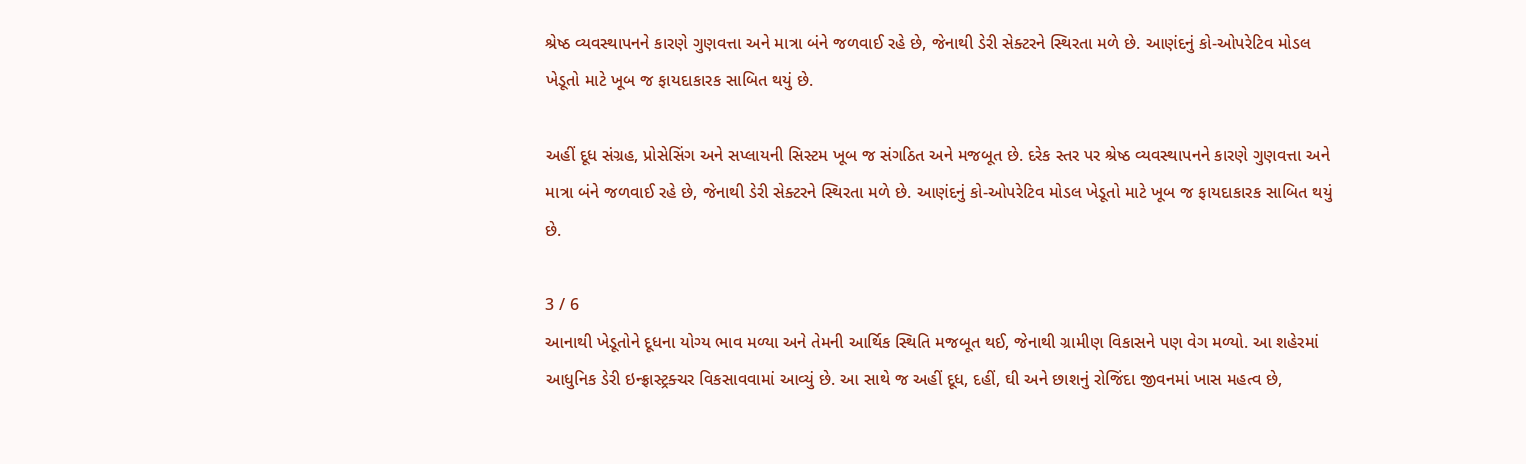શ્રેષ્ઠ વ્યવસ્થાપનને કારણે ગુણવત્તા અને માત્રા બંને જળવાઈ રહે છે, જેનાથી ડેરી સેક્ટરને સ્થિરતા મળે છે. આણંદનું કો-ઓપરેટિવ મોડલ ખેડૂતો માટે ખૂબ જ ફાયદાકારક સાબિત થયું છે.

અહીં દૂધ સંગ્રહ, પ્રોસેસિંગ અને સપ્લાયની સિસ્ટમ ખૂબ જ સંગઠિત અને મજબૂત છે. દરેક સ્તર પર શ્રેષ્ઠ વ્યવસ્થાપનને કારણે ગુણવત્તા અને માત્રા બંને જળવાઈ રહે છે, જેનાથી ડેરી સેક્ટરને સ્થિરતા મળે છે. આણંદનું કો-ઓપરેટિવ મોડલ ખેડૂતો માટે ખૂબ જ ફાયદાકારક સાબિત થયું છે.

3 / 6
આનાથી ખેડૂતોને દૂધના યોગ્ય ભાવ મળ્યા અને તેમની આર્થિક સ્થિતિ મજબૂત થઈ, જેનાથી ગ્રામીણ વિકાસને પણ વેગ મળ્યો. આ શહેરમાં આધુનિક ડેરી ઇન્ફ્રાસ્ટ્રક્ચર વિકસાવવામાં આવ્યું છે. આ સાથે જ અહીં દૂધ, દહીં, ઘી અને છાશનું રોજિંદા જીવનમાં ખાસ મહત્વ છે,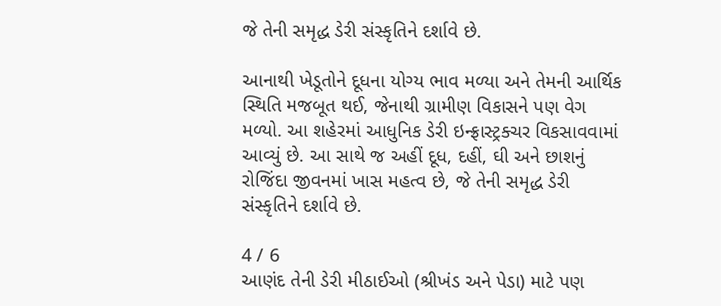જે તેની સમૃદ્ધ ડેરી સંસ્કૃતિને દર્શાવે છે.

આનાથી ખેડૂતોને દૂધના યોગ્ય ભાવ મળ્યા અને તેમની આર્થિક સ્થિતિ મજબૂત થઈ, જેનાથી ગ્રામીણ વિકાસને પણ વેગ મળ્યો. આ શહેરમાં આધુનિક ડેરી ઇન્ફ્રાસ્ટ્રક્ચર વિકસાવવામાં આવ્યું છે. આ સાથે જ અહીં દૂધ, દહીં, ઘી અને છાશનું રોજિંદા જીવનમાં ખાસ મહત્વ છે, જે તેની સમૃદ્ધ ડેરી સંસ્કૃતિને દર્શાવે છે.

4 / 6
આણંદ તેની ડેરી મીઠાઈઓ (શ્રીખંડ અને પેડા) માટે પણ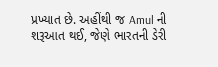પ્રખ્યાત છે. અહીંથી જ Amul ની શરૂઆત થઈ, જેણે ભારતની ડેરી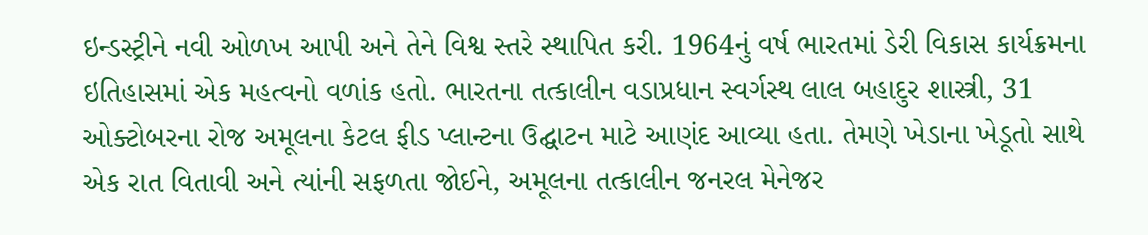ઇન્ડસ્ટ્રીને નવી ઓળખ આપી અને તેને વિશ્વ સ્તરે સ્થાપિત કરી. 1964નું વર્ષ ભારતમાં ડેરી વિકાસ કાર્યક્રમના ઇતિહાસમાં એક મહત્વનો વળાંક હતો. ભારતના તત્કાલીન વડાપ્રધાન સ્વર્ગસ્થ લાલ બહાદુર શાસ્ત્રી, 31 ઓક્ટોબરના રોજ અમૂલના કેટલ ફીડ પ્લાન્ટના ઉદ્ઘાટન માટે આણંદ આવ્યા હતા. તેમણે ખેડાના ખેડૂતો સાથે એક રાત વિતાવી અને ત્યાંની સફળતા જોઈને, અમૂલના તત્કાલીન જનરલ મેનેજર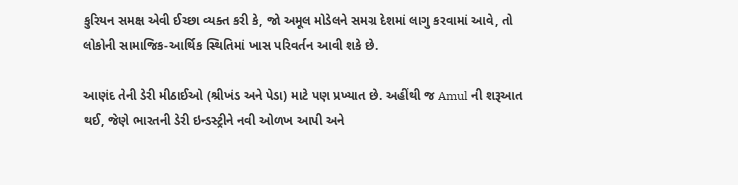કુરિયન સમક્ષ એવી ઈચ્છા વ્યક્ત કરી કે, જો અમૂલ મોડેલને સમગ્ર દેશમાં લાગુ કરવામાં આવે, તો લોકોની સામાજિક-આર્થિક સ્થિતિમાં ખાસ પરિવર્તન આવી શકે છે.

આણંદ તેની ડેરી મીઠાઈઓ (શ્રીખંડ અને પેડા) માટે પણ પ્રખ્યાત છે. અહીંથી જ Amul ની શરૂઆત થઈ, જેણે ભારતની ડેરી ઇન્ડસ્ટ્રીને નવી ઓળખ આપી અને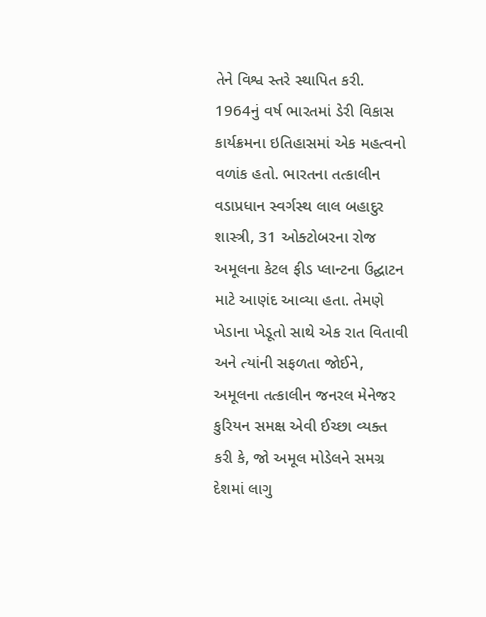તેને વિશ્વ સ્તરે સ્થાપિત કરી. 1964નું વર્ષ ભારતમાં ડેરી વિકાસ કાર્યક્રમના ઇતિહાસમાં એક મહત્વનો વળાંક હતો. ભારતના તત્કાલીન વડાપ્રધાન સ્વર્ગસ્થ લાલ બહાદુર શાસ્ત્રી, 31 ઓક્ટોબરના રોજ અમૂલના કેટલ ફીડ પ્લાન્ટના ઉદ્ઘાટન માટે આણંદ આવ્યા હતા. તેમણે ખેડાના ખેડૂતો સાથે એક રાત વિતાવી અને ત્યાંની સફળતા જોઈને, અમૂલના તત્કાલીન જનરલ મેનેજર કુરિયન સમક્ષ એવી ઈચ્છા વ્યક્ત કરી કે, જો અમૂલ મોડેલને સમગ્ર દેશમાં લાગુ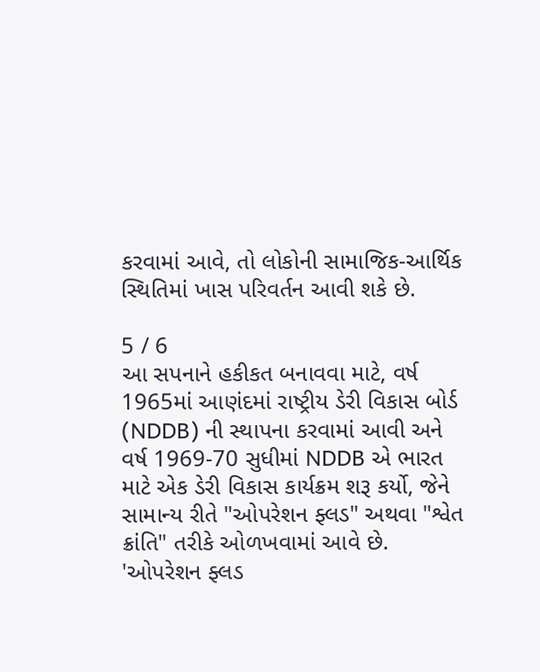કરવામાં આવે, તો લોકોની સામાજિક-આર્થિક સ્થિતિમાં ખાસ પરિવર્તન આવી શકે છે.

5 / 6
આ સપનાને હકીકત બનાવવા માટે, વર્ષ 1965માં આણંદમાં રાષ્ટ્રીય ડેરી વિકાસ બોર્ડ (NDDB) ની સ્થાપના કરવામાં આવી અને વર્ષ 1969-70 સુધીમાં NDDB એ ભારત માટે એક ડેરી વિકાસ કાર્યક્રમ શરૂ કર્યો, જેને સામાન્ય રીતે "ઓપરેશન ફ્લડ" અથવા "શ્વેત ક્રાંતિ" તરીકે ઓળખવામાં આવે છે. 'ઓપરેશન ફ્લડ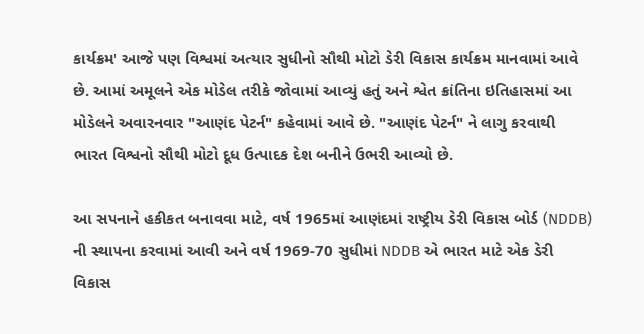કાર્યક્રમ' આજે પણ વિશ્વમાં અત્યાર સુધીનો સૌથી મોટો ડેરી વિકાસ કાર્યક્રમ માનવામાં આવે છે. આમાં અમૂલને એક મોડેલ તરીકે જોવામાં આવ્યું હતું અને શ્વેત ક્રાંતિના ઇતિહાસમાં આ મોડેલને અવારનવાર "આણંદ પેટર્ન" કહેવામાં આવે છે. "આણંદ પેટર્ન" ને લાગુ કરવાથી ભારત વિશ્વનો સૌથી મોટો દૂધ ઉત્પાદક દેશ બનીને ઉભરી આવ્યો છે.

આ સપનાને હકીકત બનાવવા માટે, વર્ષ 1965માં આણંદમાં રાષ્ટ્રીય ડેરી વિકાસ બોર્ડ (NDDB) ની સ્થાપના કરવામાં આવી અને વર્ષ 1969-70 સુધીમાં NDDB એ ભારત માટે એક ડેરી વિકાસ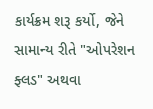કાર્યક્રમ શરૂ કર્યો, જેને સામાન્ય રીતે "ઓપરેશન ફ્લડ" અથવા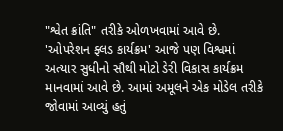"શ્વેત ક્રાંતિ" તરીકે ઓળખવામાં આવે છે. 'ઓપરેશન ફ્લડ કાર્યક્રમ' આજે પણ વિશ્વમાં અત્યાર સુધીનો સૌથી મોટો ડેરી વિકાસ કાર્યક્રમ માનવામાં આવે છે. આમાં અમૂલને એક મોડેલ તરીકે જોવામાં આવ્યું હતું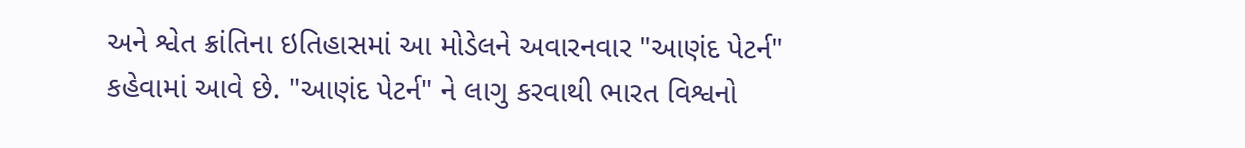અને શ્વેત ક્રાંતિના ઇતિહાસમાં આ મોડેલને અવારનવાર "આણંદ પેટર્ન" કહેવામાં આવે છે. "આણંદ પેટર્ન" ને લાગુ કરવાથી ભારત વિશ્વનો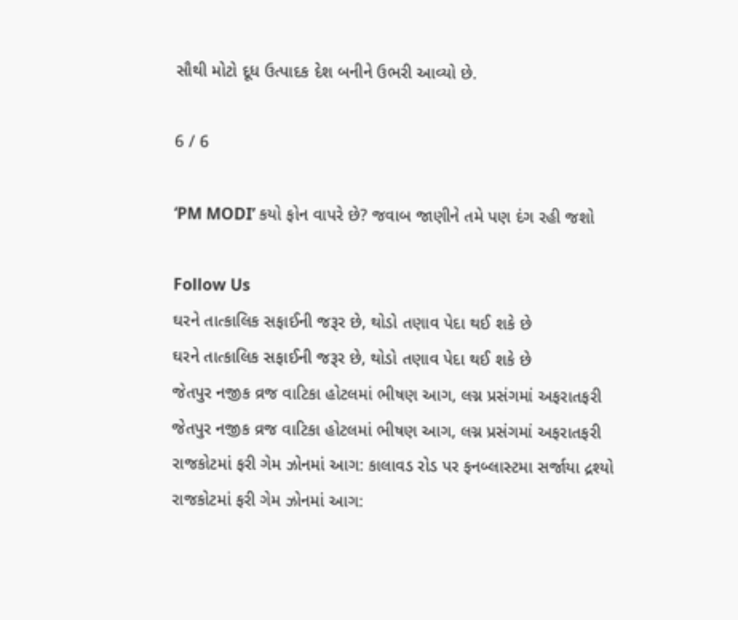સૌથી મોટો દૂધ ઉત્પાદક દેશ બનીને ઉભરી આવ્યો છે.

6 / 6

‘PM MODI’ કયો ફોન વાપરે છે? જવાબ જાણીને તમે પણ દંગ રહી જશો

Follow Us
ઘરને તાત્કાલિક સફાઈની જરૂર છે, થોડો તણાવ પેદા થઈ શકે છે
ઘરને તાત્કાલિક સફાઈની જરૂર છે, થોડો તણાવ પેદા થઈ શકે છે
જેતપુર નજીક વ્રજ વાટિકા હોટલમાં ભીષણ આગ, લગ્ન પ્રસંગમાં અફરાતફરી
જેતપુર નજીક વ્રજ વાટિકા હોટલમાં ભીષણ આગ, લગ્ન પ્રસંગમાં અફરાતફરી
રાજકોટમાં ફરી ગેમ ઝોનમાં આગ: કાલાવડ રોડ પર ફનબ્લાસ્ટમા સર્જાયા દ્રશ્યો
રાજકોટમાં ફરી ગેમ ઝોનમાં આગ: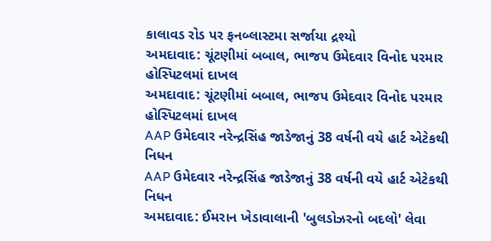કાલાવડ રોડ પર ફનબ્લાસ્ટમા સર્જાયા દ્રશ્યો
અમદાવાદ: ચૂંટણીમાં બબાલ, ભાજપ ઉમેદવાર વિનોદ પરમાર હોસ્પિટલમાં દાખલ
અમદાવાદ: ચૂંટણીમાં બબાલ, ભાજપ ઉમેદવાર વિનોદ પરમાર હોસ્પિટલમાં દાખલ
AAP ઉમેદવાર નરેન્દ્રસિંહ જાડેજાનું 38 વર્ષની વયે હાર્ટ એટેકથી નિધન
AAP ઉમેદવાર નરેન્દ્રસિંહ જાડેજાનું 38 વર્ષની વયે હાર્ટ એટેકથી નિધન
અમદાવાદ: ઈમરાન ખેડાવાલાની 'બુલડોઝરનો બદલો' લેવા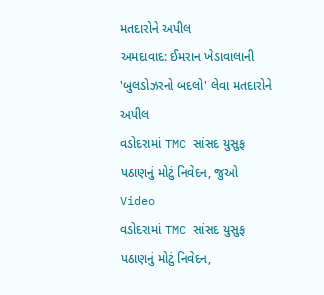મતદારોને અપીલ
અમદાવાદ: ઈમરાન ખેડાવાલાની 'બુલડોઝરનો બદલો' લેવા મતદારોને અપીલ
વડોદરામાં TMC સાંસદ યુસુફ પઠાણનું મોટું નિવેદન, જુઓ Video
વડોદરામાં TMC સાંસદ યુસુફ પઠાણનું મોટું નિવેદન,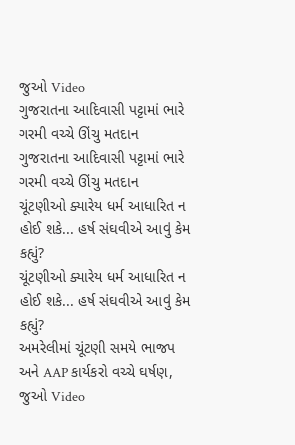જુઓ Video
ગુજરાતના આદિવાસી પટ્ટામાં ભારે ગરમી વચ્ચે ઊંચુ મતદાન
ગુજરાતના આદિવાસી પટ્ટામાં ભારે ગરમી વચ્ચે ઊંચુ મતદાન
ચૂંટણીઓ ક્યારેય ધર્મ આધારિત ન હોઈ શકે... હર્ષ સંઘવીએ આવું કેમ કહ્યું?
ચૂંટણીઓ ક્યારેય ધર્મ આધારિત ન હોઈ શકે... હર્ષ સંઘવીએ આવું કેમ કહ્યું?
અમરેલીમાં ચૂંટણી સમયે ભાજપ અને AAP કાર્યકરો વચ્ચે ઘર્ષણ, જુઓ Video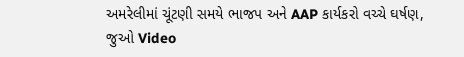અમરેલીમાં ચૂંટણી સમયે ભાજપ અને AAP કાર્યકરો વચ્ચે ઘર્ષણ, જુઓ Video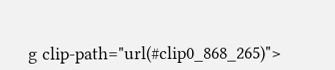g clip-path="url(#clip0_868_265)">